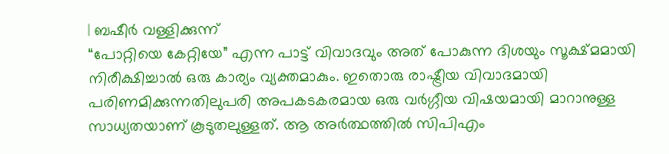| ബഷീർ വള്ളിക്കുന്ന്
“പോറ്റിയെ കേറ്റിയേ” എന്ന പാട്ട് വിവാദവും അത് പോകുന്ന ദിശയും സൂക്ഷ്മമായി നിരീക്ഷിച്ചാൽ ഒരു കാര്യം വ്യക്തമാകും. ഇതൊരു രാഷ്ട്രീയ വിവാദമായി പരിണമിക്കുന്നതിലുപരി അപകടകരമായ ഒരു വർഗ്ഗീയ വിഷയമായി മാറാനുള്ള സാധ്യതയാണ് കൂടുതലുള്ളത്. ആ അർത്ഥത്തിൽ സിപിഎം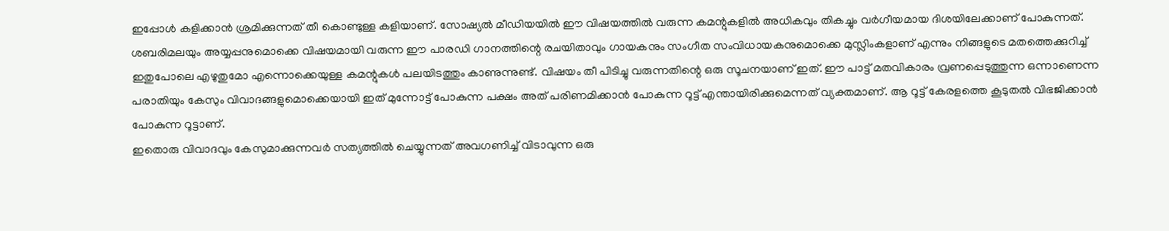ഇപ്പോൾ കളിക്കാൻ ശ്രമിക്കുന്നത് തീ കൊണ്ടുള്ള കളിയാണ്. സോഷ്യൽ മീഡിയയിൽ ഈ വിഷയത്തിൽ വരുന്ന കമന്റുകളിൽ അധികവും തികച്ചും വർഗീയമായ ദിശയിലേക്കാണ് പോകുന്നത്.
ശബരിമലയും അയ്യപ്പനുമൊക്കെ വിഷയമായി വരുന്ന ഈ പാരഡി ഗാനത്തിന്റെ രചയിതാവും ഗായകനും സംഗീത സംവിധായകനുമൊക്കെ മുസ്ലിംകളാണ് എന്നും നിങ്ങളുടെ മതത്തെക്കുറിച്ച് ഇതുപോലെ എഴുതുമോ എന്നൊക്കെയുള്ള കമന്റുകൾ പലയിടത്തും കാണുന്നുണ്ട്. വിഷയം തീ പിടിച്ചു വരുന്നതിന്റെ ഒരു സൂചനയാണ് ഇത്. ഈ പാട്ട് മതവികാരം വ്രണപ്പെടുത്തുന്ന ഒന്നാണെന്ന പരാതിയും കേസും വിവാദങ്ങളുമൊക്കെയായി ഇത് മുന്നോട്ട് പോകുന്ന പക്ഷം അത് പരിണമിക്കാൻ പോകുന്ന റൂട്ട് എന്തായിരിക്കുമെന്നത് വ്യക്തമാണ്. ആ റൂട്ട് കേരളത്തെ കൂടുതൽ വിഭജിക്കാൻ പോകുന്ന റൂട്ടാണ്.
ഇതൊരു വിവാദവും കേസുമാക്കുന്നവർ സത്യത്തിൽ ചെയ്യുന്നത് അവഗണിച്ച് വിടാവുന്ന ഒരു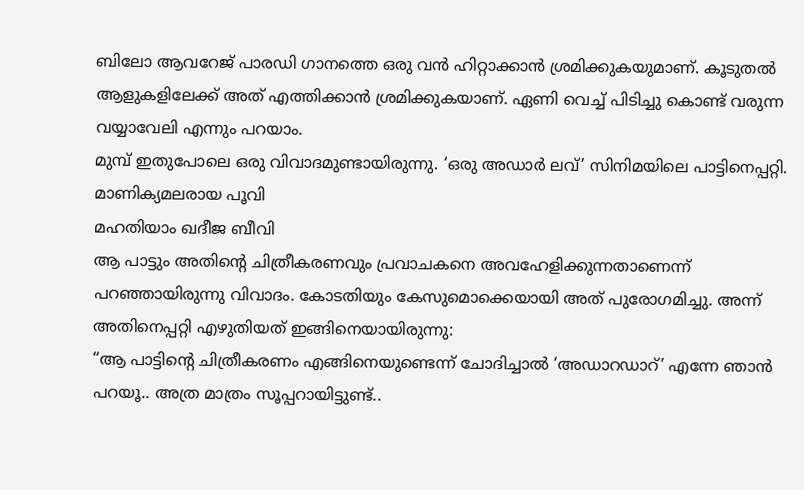ബിലോ ആവറേജ് പാരഡി ഗാനത്തെ ഒരു വൻ ഹിറ്റാക്കാൻ ശ്രമിക്കുകയുമാണ്. കൂടുതൽ ആളുകളിലേക്ക് അത് എത്തിക്കാൻ ശ്രമിക്കുകയാണ്. ഏണി വെച്ച് പിടിച്ചു കൊണ്ട് വരുന്ന വയ്യാവേലി എന്നും പറയാം.
മുമ്പ് ഇതുപോലെ ഒരു വിവാദമുണ്ടായിരുന്നു. ‘ഒരു അഡാർ ലവ്’ സിനിമയിലെ പാട്ടിനെപ്പറ്റി.
മാണിക്യമലരായ പൂവി
മഹതിയാം ഖദീജ ബീവി
ആ പാട്ടും അതിന്റെ ചിത്രീകരണവും പ്രവാചകനെ അവഹേളിക്കുന്നതാണെന്ന് പറഞ്ഞായിരുന്നു വിവാദം. കോടതിയും കേസുമൊക്കെയായി അത് പുരോഗമിച്ചു. അന്ന് അതിനെപ്പറ്റി എഴുതിയത് ഇങ്ങിനെയായിരുന്നു:
“ആ പാട്ടിന്റെ ചിത്രീകരണം എങ്ങിനെയുണ്ടെന്ന് ചോദിച്ചാൽ ‘അഡാറഡാറ്’ എന്നേ ഞാൻ പറയൂ.. അത്ര മാത്രം സൂപ്പറായിട്ടുണ്ട്..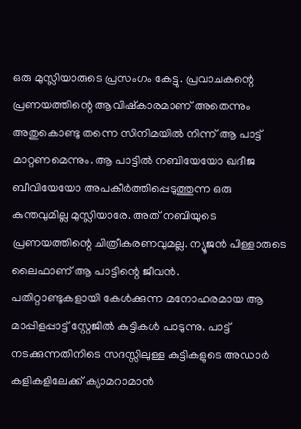ഒരു മുസ്ലിയാരുടെ പ്രസംഗം കേട്ടു. പ്രവാചകന്റെ പ്രണയത്തിന്റെ ആവിഷ്കാരമാണ് അതെന്നും അതുകൊണ്ടു തന്നെ സിനിമയിൽ നിന്ന് ആ പാട്ട് മാറ്റണമെന്നും. ആ പാട്ടിൽ നബിയേയോ ഖദീജ ബീവിയേയോ അപകീർത്തിപ്പെടുത്തുന്ന ഒരു കുന്തവുമില്ല മുസ്ലിയാരേ. അത് നബിയുടെ പ്രണയത്തിന്റെ ചിത്രീകരണവുമല്ല. ന്യൂജൻ പിള്ളാരുടെ ലൈഫാണ് ആ പാട്ടിന്റെ ജീവൻ.
പതിറ്റാണ്ടുകളായി കേൾക്കുന്ന മനോഹരമായ ആ മാപ്പിളപ്പാട്ട് സ്റ്റേജിൽ കുട്ടികൾ പാടുന്നു. പാട്ട് നടക്കുന്നതിനിടെ സദസ്സിലുള്ള കുട്ടികളുടെ അഡാർ കളികളിലേക്ക് ക്യാമറാമാൻ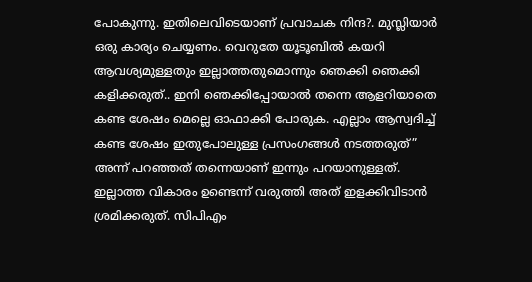പോകുന്നു. ഇതിലെവിടെയാണ് പ്രവാചക നിന്ദ?. മുസ്ലിയാർ ഒരു കാര്യം ചെയ്യണം. വെറുതേ യൂടൂബിൽ കയറി ആവശ്യമുള്ളതും ഇല്ലാത്തതുമൊന്നും ഞെക്കി ഞെക്കി കളിക്കരുത്.. ഇനി ഞെക്കിപ്പോയാൽ തന്നെ ആളറിയാതെ കണ്ട ശേഷം മെല്ലെ ഓഫാക്കി പോരുക. എല്ലാം ആസ്വദിച്ച് കണ്ട ശേഷം ഇതുപോലുള്ള പ്രസംഗങ്ങൾ നടത്തരുത്”
അന്ന് പറഞ്ഞത് തന്നെയാണ് ഇന്നും പറയാനുള്ളത്. ഇല്ലാത്ത വികാരം ഉണ്ടെന്ന് വരുത്തി അത് ഇളക്കിവിടാൻ ശ്രമിക്കരുത്. സിപിഎം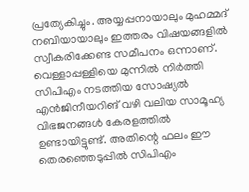പ്രത്യേകിച്ചും. അയ്യപ്പനായാലും മുഹമ്മദ് നബിയായാലും ഇത്തരം വിഷയങ്ങളിൽ സ്വീകരിക്കേണ്ട സമീപനം ഒന്നാണ്. വെള്ളാപ്പള്ളിയെ മുന്നിൽ നിർത്തി സിപിഎം നടത്തിയ സോഷ്യൽ എൻജിനീയറിങ് വഴി വലിയ സാമൂഹ്യ വിഭജനങ്ങൾ കേരളത്തിൽ ഉണ്ടായിട്ടുണ്ട്. അതിന്റെ ഫലം ഈ തെരഞ്ഞെടുപ്പിൽ സിപിഎം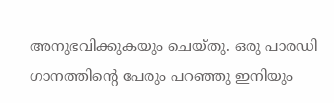അനുഭവിക്കുകയും ചെയ്തു. ഒരു പാരഡി ഗാനത്തിന്റെ പേരും പറഞ്ഞു ഇനിയും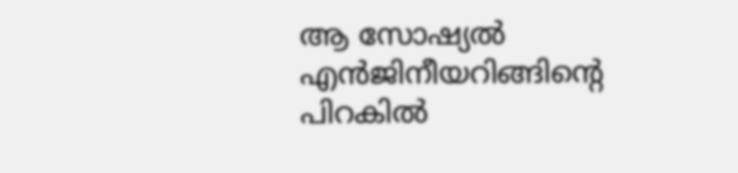ആ സോഷ്യൽ എൻജിനീയറിങ്ങിന്റെ പിറകിൽ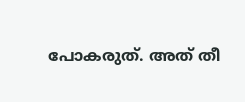പോകരുത്. അത് തീ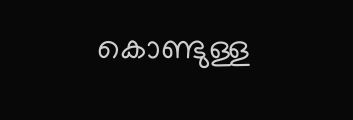കൊണ്ടുള്ള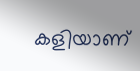കളിയാണ്